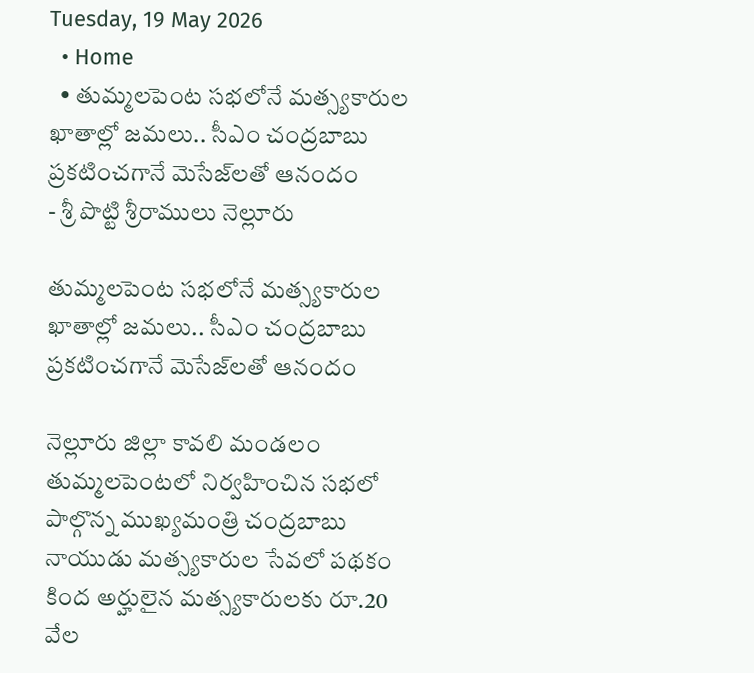Tuesday, 19 May 2026
  • Home
  • తుమ్మలపెంట సభలోనే మత్స్యకారుల ఖాతాల్లో జమలు.. సీఎం చంద్రబాబు ప్రకటించగానే మెసేజ్‌లతో ఆనందం
- శ్రీ పొట్టి శ్రీరాములు నెల్లూరు

తుమ్మలపెంట సభలోనే మత్స్యకారుల ఖాతాల్లో జమలు.. సీఎం చంద్రబాబు ప్రకటించగానే మెసేజ్‌లతో ఆనందం

నెల్లూరు జిల్లా కావలి మండలం తుమ్మలపెంటలో నిర్వహించిన సభలో పాల్గొన్న ముఖ్యమంత్రి చంద్రబాబు నాయుడు మత్స్యకారుల సేవలో పథకం కింద అర్హులైన మత్స్యకారులకు రూ.20 వేల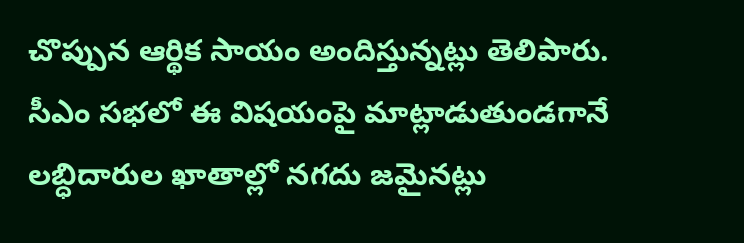చొప్పున ఆర్థిక సాయం అందిస్తున్నట్లు తెలిపారు. సీఎం సభలో ఈ విషయంపై మాట్లాడుతుండగానే లబ్ధిదారుల ఖాతాల్లో నగదు జమైనట్లు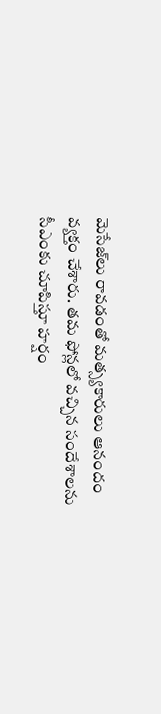మెసేజ్‌లు రావడంతో మత్స్యకారులు ఆనందం వ్యక్తం చేశారు. తమ ఫోన్లలో వచ్చిన సందేశాలను సీఎంకు చూపిస్తూ హర్షం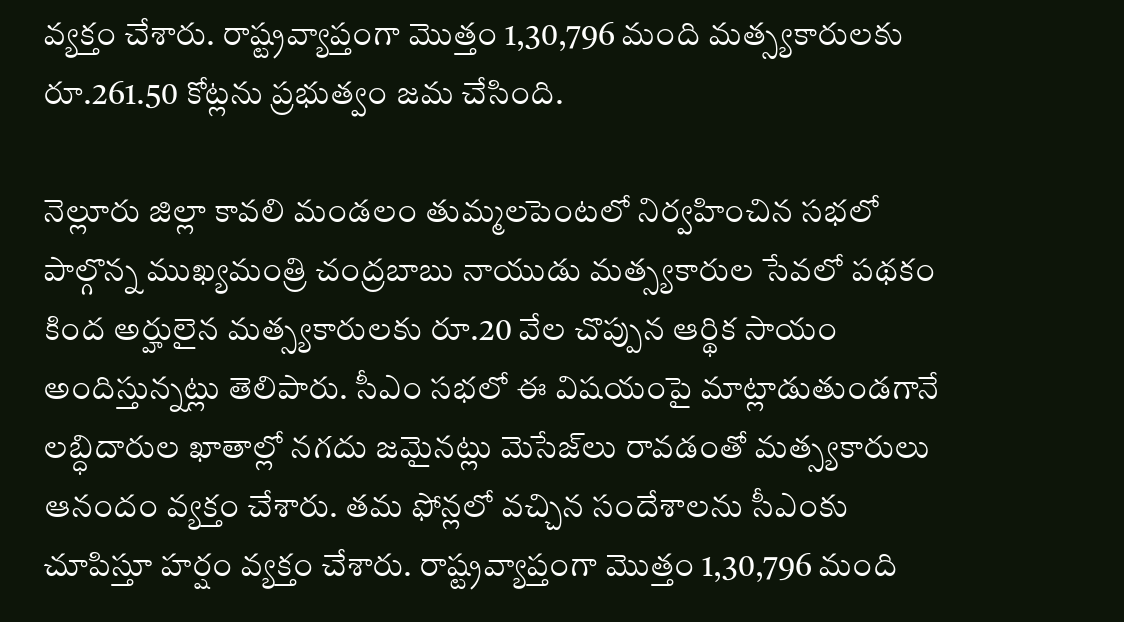వ్యక్తం చేశారు. రాష్ట్రవ్యాప్తంగా మొత్తం 1,30,796 మంది మత్స్యకారులకు రూ.261.50 కోట్లను ప్రభుత్వం జమ చేసింది.

నెల్లూరు జిల్లా కావలి మండలం తుమ్మలపెంటలో నిర్వహించిన సభలో పాల్గొన్న ముఖ్యమంత్రి చంద్రబాబు నాయుడు మత్స్యకారుల సేవలో పథకం కింద అర్హులైన మత్స్యకారులకు రూ.20 వేల చొప్పున ఆర్థిక సాయం అందిస్తున్నట్లు తెలిపారు. సీఎం సభలో ఈ విషయంపై మాట్లాడుతుండగానే లబ్ధిదారుల ఖాతాల్లో నగదు జమైనట్లు మెసేజ్‌లు రావడంతో మత్స్యకారులు ఆనందం వ్యక్తం చేశారు. తమ ఫోన్లలో వచ్చిన సందేశాలను సీఎంకు చూపిస్తూ హర్షం వ్యక్తం చేశారు. రాష్ట్రవ్యాప్తంగా మొత్తం 1,30,796 మంది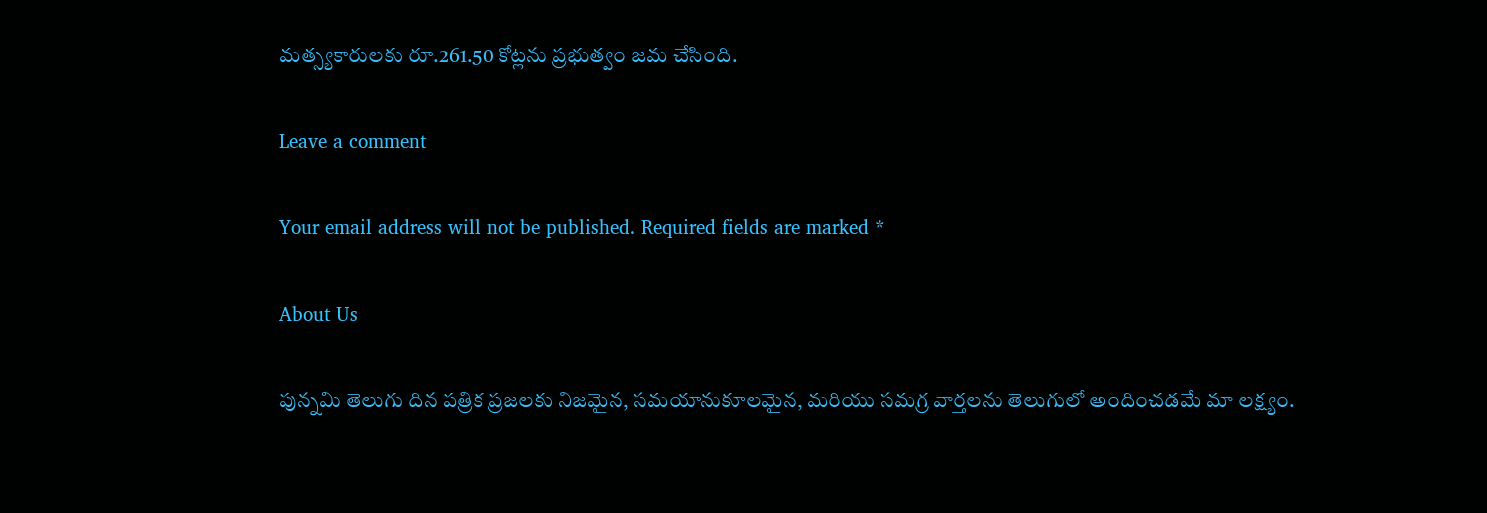మత్స్యకారులకు రూ.261.50 కోట్లను ప్రభుత్వం జమ చేసింది.

Leave a comment

Your email address will not be published. Required fields are marked *

About Us

పున్నమి తెలుగు దిన పత్రిక ప్రజలకు నిజమైన, సమయానుకూలమైన, మరియు సమగ్ర వార్తలను తెలుగులో అందించడమే మా లక్ష్యం.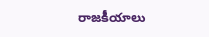రాజకీయాలు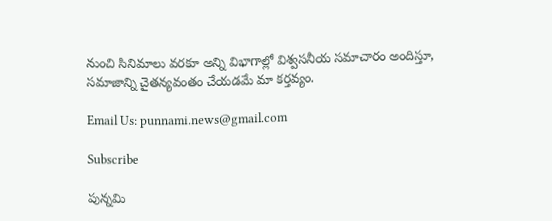నుంచి సినిమాలు వరకూ అన్ని విభాగాల్లో విశ్వసనీయ సమాచారం అందిస్తూ, సమాజాన్ని చైతన్యవంతం చేయడమే మా కర్తవ్యం.

Email Us: punnami.news@gmail.com

Subscribe

పున్నమి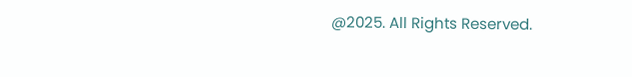@2025. All Rights Reserved.